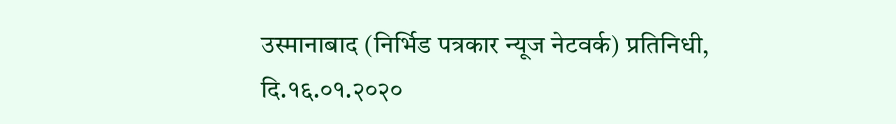उस्मानाबाद (निर्भिड पत्रकार न्यूज नेटवर्क) प्रतिनिधी,
दि.१६.०१.२०२०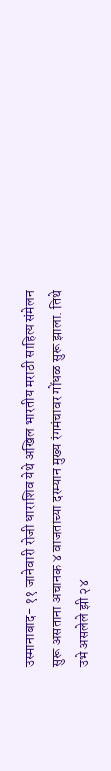उस्मानाबाद- ११ जानेवारी रोजी धाराशिव येथे अखिल भारतीय मराठी साहित्य संमेलन सुरू असताना अचानक ४ वाजताच्या दरम्यान मुख्य रंगमंचावर गोंधळ सुरू झाला. तिथे उभे असलेले झी २४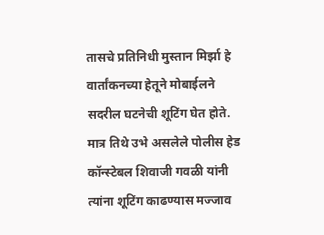तासचे प्रतिनिधी मुस्तान मिर्झा हे वार्तांकनच्या हेतूने मोबाईलने सदरील घटनेची शूटिंग घेत होते. मात्र तिथे उभे असलेले पोलीस हेड कॉन्स्टेबल शिवाजी गवळी यांनी त्यांना शूटिंग काढण्यास मज्जाव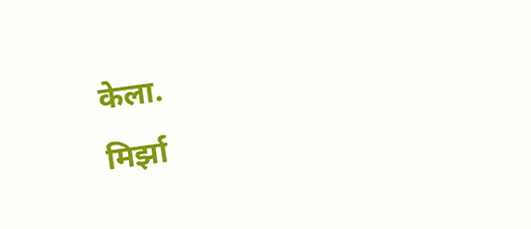केला.
मिर्झा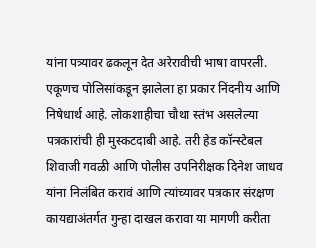यांना पत्र्यावर ढकलून देत अरेरावीची भाषा वापरली. एकूणच पोलिसांकडून झालेला हा प्रकार निंदनीय आणि निषेधार्थ आहे. लोकशाहीचा चौथा स्तंभ असलेल्या पत्रकारांची ही मुस्कटदाबी आहे. तरी हेड कॉन्स्टेबल शिवाजी गवळी आणि पोलीस उपनिरीक्षक दिनेश जाधव यांना निलंबित करावं आणि त्यांच्यावर पत्रकार संरक्षण कायद्याअंतर्गत गुन्हा दाखल करावा या मागणी करीता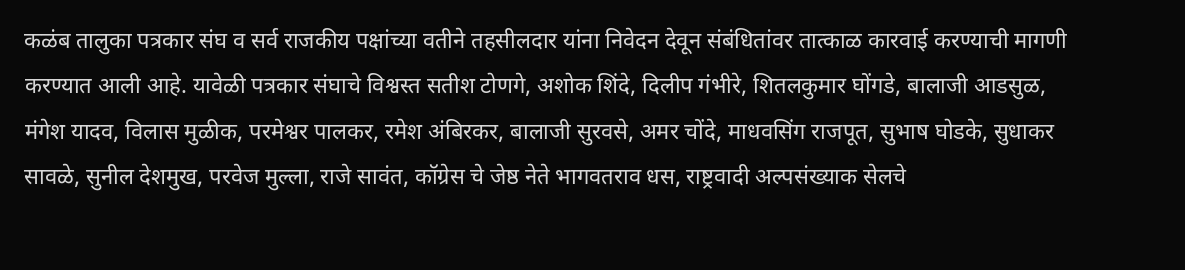कळंब तालुका पत्रकार संघ व सर्व राजकीय पक्षांच्या वतीने तहसीलदार यांना निवेदन देवून संबंधितांवर तात्काळ कारवाई करण्याची मागणी करण्यात आली आहे. यावेळी पत्रकार संघाचे विश्वस्त सतीश टोणगे, अशोक शिंदे, दिलीप गंभीरे, शितलकुमार घोंगडे, बालाजी आडसुळ, मंगेश यादव, विलास मुळीक, परमेश्वर पालकर, रमेश अंबिरकर, बालाजी सुरवसे, अमर चोंदे, माधवसिंग राजपूत, सुभाष घोडके, सुधाकर सावळे, सुनील देशमुख, परवेज मुल्ला, राजे सावंत, कॉग्रेस चे जेष्ठ नेते भागवतराव धस, राष्ट्रवादी अल्पसंख्याक सेलचे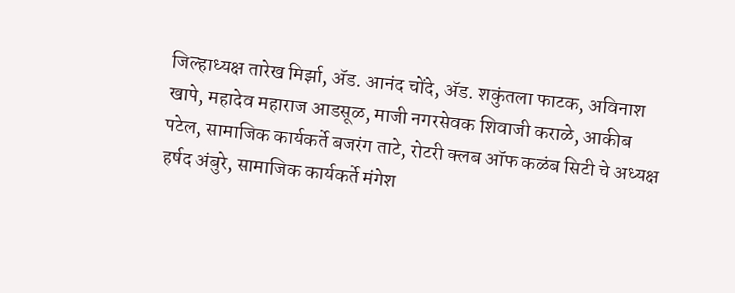जिल्हाध्यक्ष तारेख मिर्झा, ॲड. आनंद चोंदे, ॲड. शकुंतला फाटक, अविनाश खापे, महादेव महाराज आडसूळ, माजी नगरसेवक शिवाजी कराळे, आकीब पटेल, सामाजिक कार्यकर्ते बजरंग ताटे, रोटरी क्लब ऑफ कळंब सिटी चे अध्यक्ष हर्षद अंबुरे, सामाजिक कार्यकर्ते मंगेश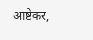आष्टेकर,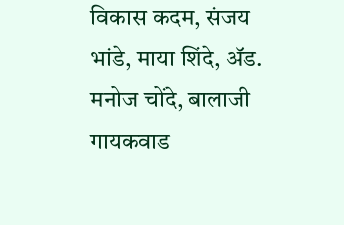विकास कदम, संजय भांडे, माया शिंदे, ॲड. मनोज चोंदे, बालाजी गायकवाड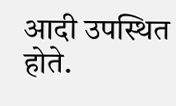आदी उपस्थित होते.